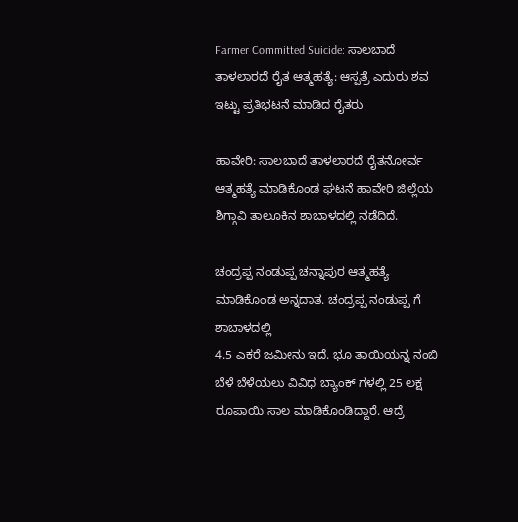Farmer Committed Suicide: ಸಾಲಬಾದೆ ತಾಳಲಾರದೆ ರೈತ ಆತ್ಮಹತ್ಯೆ: ಆಸ್ಪತ್ರೆ ಎದುರು ಶವ ಇಟ್ಟು ಪ್ರತಿಭಟನೆ ಮಾಡಿದ ರೈತರು

ಹಾವೇರಿ: ಸಾಲಬಾದೆ ತಾಳಲಾರದೆ ರೈತನೋರ್ವ ಆತ್ಮಹತ್ಯೆ ಮಾಡಿಕೊಂಡ ಘಟನೆ ಹಾವೇರಿ ಜಿಲ್ಲೆಯ ಶಿಗ್ಗಾವಿ ತಾಲೂಕಿನ ಶಾಬಾಳದಲ್ಲಿ ನಡೆದಿದೆ.

ಚಂದ್ರಪ್ಪ ನಂಡುಪ್ಪ ಚನ್ನಾಪುರ ಆತ್ಮಹತ್ಯೆ ಮಾಡಿಕೊಂಡ ಅನ್ನದಾತ. ಚಂದ್ರಪ್ಪ ನಂಡುಪ್ಪ ಗೆ ಶಾಬಾಳದಲ್ಲಿ
4.5 ಎಕರೆ ಜಮೀನು ಇದೆ. ಭೂ ತಾಯಿಯನ್ನ ನಂಬಿ ಬೆಳೆ ಬೆಳೆಯಲು ವಿವಿಧ ಬ್ಯಾಂಕ್ ಗಳಲ್ಲಿ 25 ಲಕ್ಷ ರೂಪಾಯಿ ಸಾಲ ಮಾಡಿಕೊಂಡಿದ್ದಾರೆ. ಆದ್ರೆ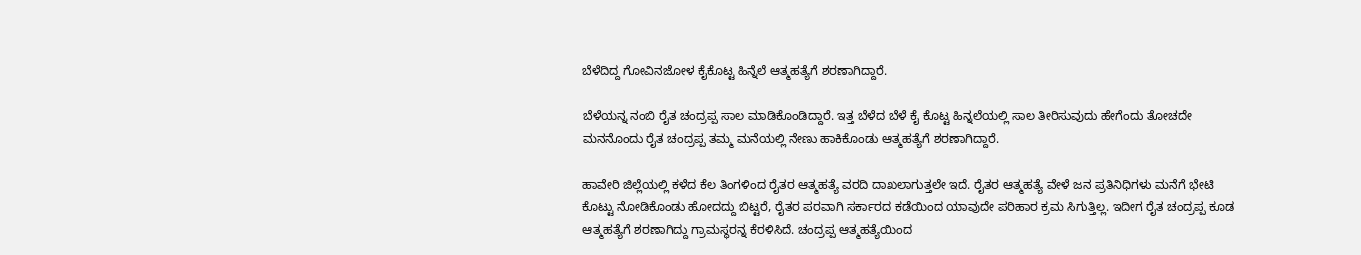ಬೆಳೆದಿದ್ದ ಗೋವಿನಜೋಳ ಕೈಕೊಟ್ಟ ಹಿನ್ನೆಲೆ ಆತ್ಮಹತ್ಯೆಗೆ ಶರಣಾಗಿದ್ದಾರೆ.

ಬೆಳೆಯನ್ನ ನಂಬಿ ರೈತ ಚಂದ್ರಪ್ಪ ಸಾಲ ಮಾಡಿಕೊಂಡಿದ್ದಾರೆ. ಇತ್ತ ಬೆಳೆದ ಬೆಳೆ ಕೈ ಕೊಟ್ಟ ಹಿನ್ನಲೆಯಲ್ಲಿ ಸಾಲ ತೀರಿಸುವುದು ಹೇಗೆಂದು ತೋಚದೇ ಮನನೊಂದು ರೈತ ಚಂದ್ರಪ್ಪ ತಮ್ಮ ಮನೆಯಲ್ಲಿ ನೇಣು ಹಾಕಿಕೊಂಡು ಆತ್ಮಹತ್ಯೆಗೆ ಶರಣಾಗಿದ್ದಾರೆ.

ಹಾವೇರಿ ಜಿಲ್ಲೆಯಲ್ಲಿ ಕಳೆದ ಕೆಲ ತಿಂಗಳಿಂದ ರೈತರ ಆತ್ಮಹತ್ಯೆ ವರದಿ ದಾಖಲಾಗುತ್ತಲೇ ಇದೆ. ರೈತರ ಆತ್ಮಹತ್ಯೆ ವೇಳೆ ಜನ ಪ್ರತಿನಿಧಿಗಳು ಮನೆಗೆ ಭೇಟಿ ಕೊಟ್ಟು ನೋಡಿಕೊಂಡು ಹೋದದ್ದು ಬಿಟ್ಟರೆ, ರೈತರ ಪರವಾಗಿ ಸರ್ಕಾರದ ಕಡೆಯಿಂದ ಯಾವುದೇ ಪರಿಹಾರ ಕ್ರಮ ಸಿಗುತ್ತಿಲ್ಲ. ಇದೀಗ ರೈತ ಚಂದ್ರಪ್ಪ ಕೂಡ ಆತ್ಮಹತ್ಯೆಗೆ ಶರಣಾಗಿದ್ದು ಗ್ರಾಮಸ್ಥರನ್ನ ಕೆರಳಿಸಿದೆ. ಚಂದ್ರಪ್ಪ ಆತ್ಮಹತ್ಯೆಯಿಂದ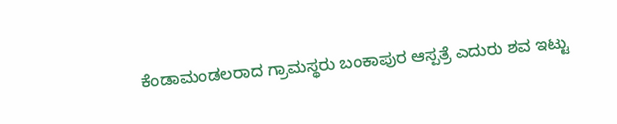ಕೆಂಡಾಮಂಡಲರಾದ ಗ್ರಾಮಸ್ಥರು ಬಂಕಾಪುರ ಆಸ್ಪತ್ರೆ ಎದುರು ಶವ ಇಟ್ಟು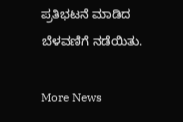ಪ್ರತಿಭಟನೆ ಮಾಡಿದ ಬೆಳವಣಿಗೆ ನಡೆಯಿತು.

More News